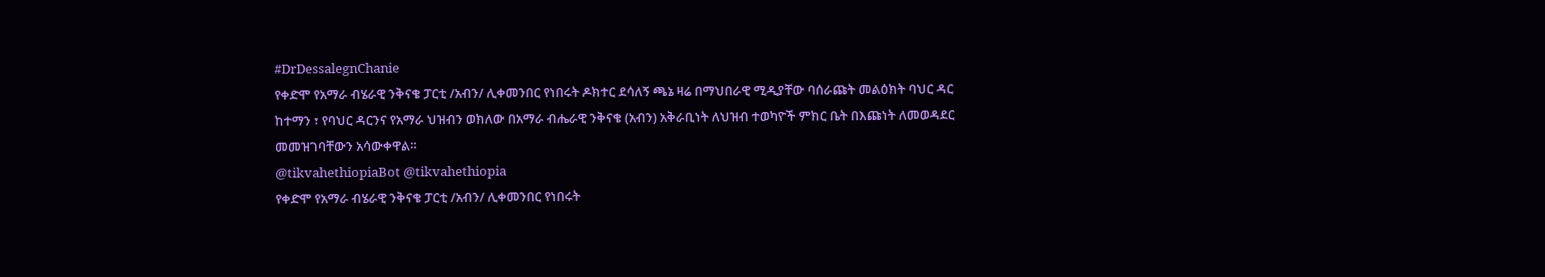#DrDessalegnChanie
የቀድሞ የአማራ ብሄራዊ ንቅናቄ ፓርቲ /አብን/ ሊቀመንበር የነበሩት ዶክተር ደሳለኝ ጫኔ ዛሬ በማህበራዊ ሚዲያቸው ባሰራጩት መልዕክት ባህር ዳር ከተማን ፣ የባህር ዳርንና የአማራ ህዝብን ወክለው በአማራ ብሔራዊ ንቅናቄ (አብን) አቅራቢነት ለህዝብ ተወካዮች ምክር ቤት በእጩነት ለመወዳደር መመዝገባቸውን አሳውቀዋል።
@tikvahethiopiaBot @tikvahethiopia
የቀድሞ የአማራ ብሄራዊ ንቅናቄ ፓርቲ /አብን/ ሊቀመንበር የነበሩት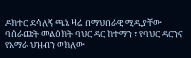ዶክተር ደሳለኝ ጫኔ ዛሬ በማህበራዊ ሚዲያቸው ባሰራጩት መልዕክት ባህር ዳር ከተማን ፣ የባህር ዳርንና የአማራ ህዝብን ወክለው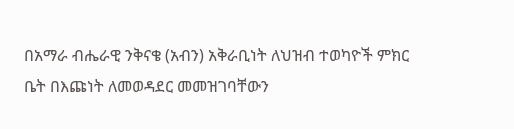በአማራ ብሔራዊ ንቅናቄ (አብን) አቅራቢነት ለህዝብ ተወካዮች ምክር ቤት በእጩነት ለመወዳደር መመዝገባቸውን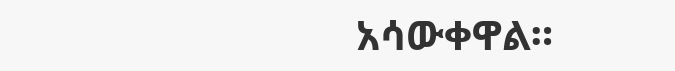አሳውቀዋል።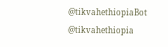@tikvahethiopiaBot @tikvahethiopia